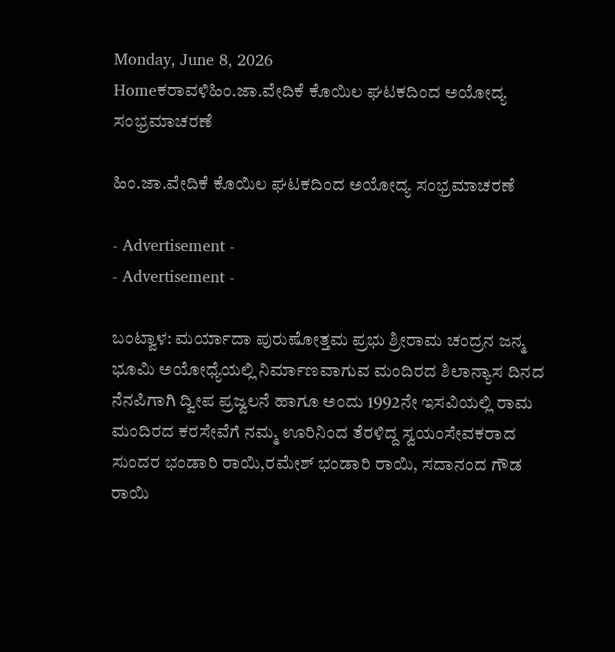Monday, June 8, 2026
Homeಕರಾವಳಿಹಿಂ.ಜಾ.ವೇದಿಕೆ ಕೊಯಿಲ ಘಟಕದಿಂದ ಅಯೇೂದ್ಯ ಸಂಭ್ರಮಾಚರಣೆ

ಹಿಂ.ಜಾ.ವೇದಿಕೆ ಕೊಯಿಲ ಘಟಕದಿಂದ ಅಯೇೂದ್ಯ ಸಂಭ್ರಮಾಚರಣೆ

- Advertisement -
- Advertisement -

ಬಂಟ್ವಾಳ: ಮರ್ಯಾದಾ ಪುರುಷೋತ್ತಮ ಪ್ರಭು ಶ್ರೀರಾಮ ಚಂದ್ರನ ಜನ್ಮ ಭೂಮಿ ಅಯೋಧ್ಯೆಯಲ್ಲಿ ನಿರ್ಮಾಣವಾಗುವ ಮಂದಿರದ ಶಿಲಾನ್ಯಾಸ ದಿನದ ನೆನಪಿಗಾಗಿ ದ್ವೀಪ ಪ್ರಜ್ವಲನೆ ಹಾಗೂ ಅಂದು 1992ನೇ ಇಸವಿಯಲ್ಲಿ ರಾಮ ಮಂದಿರದ ಕರಸೇವೆಗೆ ನಮ್ಮ ಊರಿನಿಂದ ತೆರಳಿದ್ದ ಸ್ವಯಂಸೇವಕರಾದ ಸುಂದರ ಭಂಡಾರಿ ರಾಯಿ,ರಮೇಶ್ ಭಂಡಾರಿ ರಾಯಿ, ಸದಾನಂದ ಗೌಡ ರಾಯಿ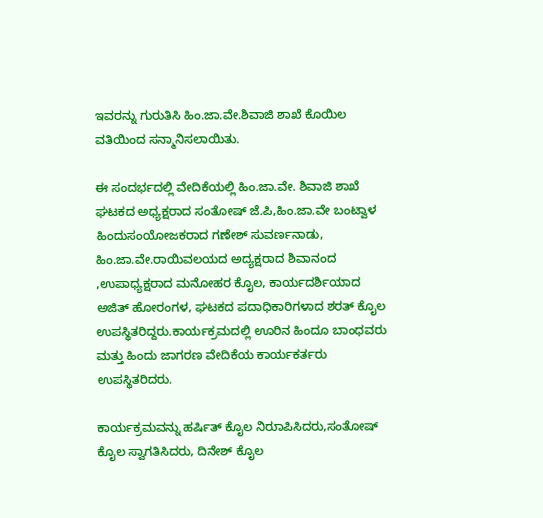ಇವರನ್ನು ಗುರುತಿಸಿ ಹಿಂ.ಜಾ.ವೇ.ಶಿವಾಜಿ ಶಾಖೆ ಕೊಯಿಲ ವತಿಯಿಂದ ಸನ್ಮಾನಿಸಲಾಯಿತು.

ಈ ಸಂದರ್ಭದಲ್ಲಿ ವೇದಿಕೆಯಲ್ಲಿ ಹಿಂ.ಜಾ.ವೇ. ಶಿವಾಜಿ ಶಾಖೆ ಘಟಕದ ಅಧ್ಯಕ್ಷರಾದ ಸಂತೇೂಷ್ ಜೆ.ಪಿ,ಹಿಂ.ಜಾ.ವೇ ಬಂಟ್ವಾಳ ಹಿಂದುಸಂಯೇೂಜಕರಾದ ಗಣೇಶ್ ಸುವರ್ಣನಾಡು, ಹಿಂ.ಜಾ.ವೇ.ರಾಯಿವಲಯದ ಅದ್ಯಕ್ಷರಾದ ಶಿವಾನಂದ ,ಉಪಾಧ್ಯಕ್ಷರಾದ ಮನೇೂಹರ ಕೈೂಲ, ಕಾರ್ಯದರ್ಶಿಯಾದ ಅಜಿತ್ ಹೇೂರಂಗಳ, ಘಟಕದ ಪದಾಧಿಕಾರಿಗಳಾದ ಶರತ್ ಕೈೂಲ ಉಪಸ್ಥಿತರಿದ್ದರು.ಕಾರ್ಯಕ್ರಮದಲ್ಲಿ ಊರಿನ ಹಿಂದೂ ಬಾಂಧವರು ಮತ್ತು ಹಿಂದು ಜಾಗರಣ ವೇದಿಕೆಯ ಕಾರ್ಯಕರ್ತರು ಉಪಸ್ಥಿತರಿದರು.

ಕಾರ್ಯಕ್ರಮವನ್ನು ಹರ್ಷಿತ್ ಕೈೂಲ ನಿರುಾಪಿಸಿದರು,ಸಂತೇೂಷ್ ಕೈೂಲ ಸ್ವಾಗತಿಸಿದರು, ದಿನೇಶ್ ಕೈೂಲ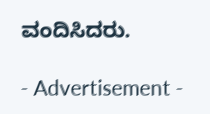ವಂದಿಸಿದರು.

- Advertisement -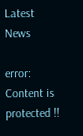Latest News

error: Content is protected !!